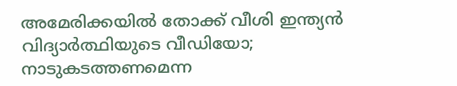അമേരിക്കയിൽ തോക്ക് വീശി ഇന്ത്യൻ വിദ്യാർത്ഥിയുടെ വീഡിയോ; നാടുകടത്തണമെന്ന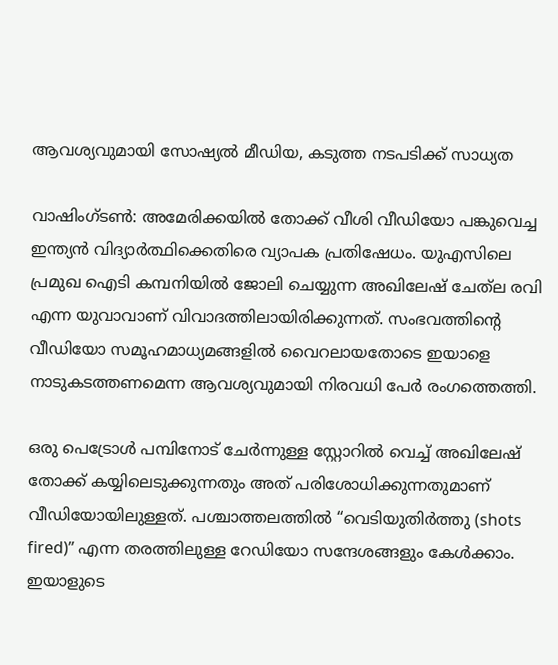ആവശ്യവുമായി സോഷ്യൽ മീഡിയ, കടുത്ത നടപടിക്ക് സാധ്യത

വാഷിംഗ്ടൺ: അമേരിക്കയിൽ തോക്ക് വീശി വീഡിയോ പങ്കുവെച്ച ഇന്ത്യൻ വിദ്യാർത്ഥിക്കെതിരെ വ്യാപക പ്രതിഷേധം. യുഎസിലെ പ്രമുഖ ഐടി കമ്പനിയിൽ ജോലി ചെയ്യുന്ന അഖിലേഷ് ചേത്‌ല രവി എന്ന യുവാവാണ് വിവാദത്തിലായിരിക്കുന്നത്. സംഭവത്തിൻ്റെ വീഡിയോ സമൂഹമാധ്യമങ്ങളിൽ വൈറലായതോടെ ഇയാളെ നാടുകടത്തണമെന്ന ആവശ്യവുമായി നിരവധി പേർ രംഗത്തെത്തി.

ഒരു പെട്രോൾ പമ്പിനോട് ചേർന്നുള്ള സ്റ്റോറിൽ വെച്ച് അഖിലേഷ് തോക്ക് കയ്യിലെടുക്കുന്നതും അത് പരിശോധിക്കുന്നതുമാണ് വീഡിയോയിലുള്ളത്. പശ്ചാത്തലത്തിൽ “വെടിയുതിർത്തു (shots fired)” എന്ന തരത്തിലുള്ള റേഡിയോ സന്ദേശങ്ങളും കേൾക്കാം. ഇയാളുടെ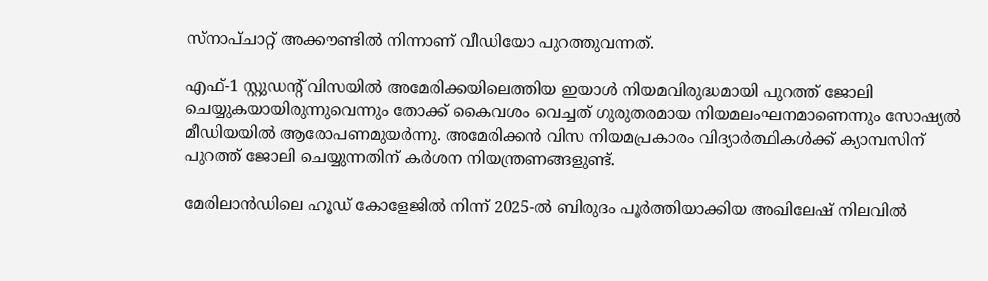സ്നാപ്ചാറ്റ് അക്കൗണ്ടിൽ നിന്നാണ് വീഡിയോ പുറത്തുവന്നത്.

എഫ്-1 സ്റ്റുഡൻ്റ് വിസയിൽ അമേരിക്കയിലെത്തിയ ഇയാൾ നിയമവിരുദ്ധമായി പുറത്ത് ജോലി ചെയ്യുകയായിരുന്നുവെന്നും തോക്ക് കൈവശം വെച്ചത് ഗുരുതരമായ നിയമലംഘനമാണെന്നും സോഷ്യൽ മീഡിയയിൽ ആരോപണമുയർന്നു. അമേരിക്കൻ വിസ നിയമപ്രകാരം വിദ്യാർത്ഥികൾക്ക് ക്യാമ്പസിന് പുറത്ത് ജോലി ചെയ്യുന്നതിന് കർശന നിയന്ത്രണങ്ങളുണ്ട്.

മേരിലാൻഡിലെ ഹൂഡ് കോളേജിൽ നിന്ന് 2025-ൽ ബിരുദം പൂർത്തിയാക്കിയ അഖിലേഷ് നിലവിൽ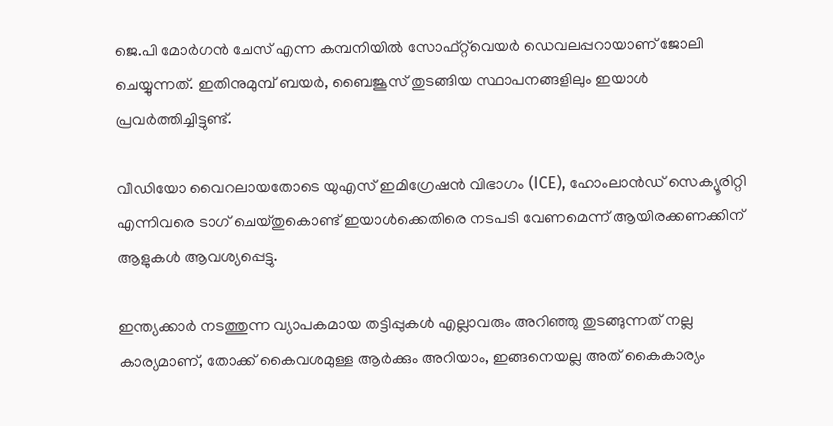ജെ.പി മോർഗൻ ചേസ് എന്ന കമ്പനിയിൽ സോഫ്റ്റ്‌വെയർ ഡെവലപ്പറായാണ് ജോലി ചെയ്യുന്നത്. ഇതിനുമുമ്പ് ബയർ, ബൈജൂസ് തുടങ്ങിയ സ്ഥാപനങ്ങളിലും ഇയാൾ പ്രവർത്തിച്ചിട്ടുണ്ട്.

വീഡിയോ വൈറലായതോടെ യുഎസ് ഇമിഗ്രേഷൻ വിഭാഗം (ICE), ഹോംലാൻഡ് സെക്യൂരിറ്റി എന്നിവരെ ടാഗ് ചെയ്തുകൊണ്ട് ഇയാൾക്കെതിരെ നടപടി വേണമെന്ന് ആയിരക്കണക്കിന് ആളുകൾ ആവശ്യപ്പെട്ടു.

ഇന്ത്യക്കാർ നടത്തുന്ന വ്യാപകമായ തട്ടിപ്പുകൾ എല്ലാവരും അറിഞ്ഞു തുടങ്ങുന്നത് നല്ല കാര്യമാണ്, തോക്ക് കൈവശമുള്ള ആർക്കും അറിയാം, ഇങ്ങനെയല്ല അത് കൈകാര്യം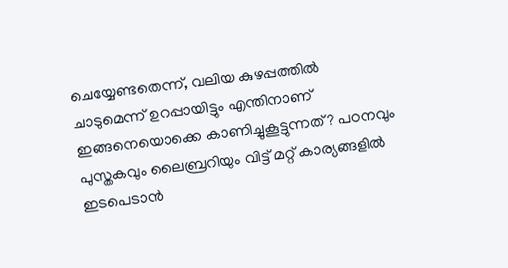ചെയ്യേണ്ടതെന്ന്, വലിയ കുഴപ്പത്തിൽ ചാടുമെന്ന് ഉറപ്പായിട്ടും എന്തിനാണ് ഇങ്ങനെയൊക്കെ കാണിച്ചുകൂട്ടുന്നത്? പഠനവും പുസ്തകവും ലൈബ്രറിയും വിട്ട് മറ്റ് കാര്യങ്ങളിൽ ഇടപെടാൻ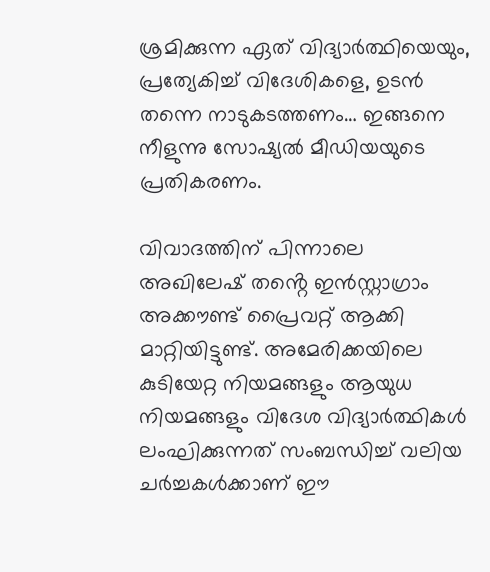ശ്രമിക്കുന്ന ഏത് വിദ്യാർത്ഥിയെയും, പ്രത്യേകിച്ച് വിദേശികളെ, ഉടൻ തന്നെ നാടുകടത്തണം… ഇങ്ങനെ നീളുന്നു സോഷ്യൽ മീഡിയയുടെ പ്രതികരണം.

വിവാദത്തിന് പിന്നാലെ അഖിലേഷ് തൻ്റെ ഇൻസ്റ്റാഗ്രാം അക്കൗണ്ട് പ്രൈവറ്റ് ആക്കി മാറ്റിയിട്ടുണ്ട്. അമേരിക്കയിലെ കുടിയേറ്റ നിയമങ്ങളും ആയുധ നിയമങ്ങളും വിദേശ വിദ്യാർത്ഥികൾ ലംഘിക്കുന്നത് സംബന്ധിച്ച് വലിയ ചർച്ചകൾക്കാണ് ഈ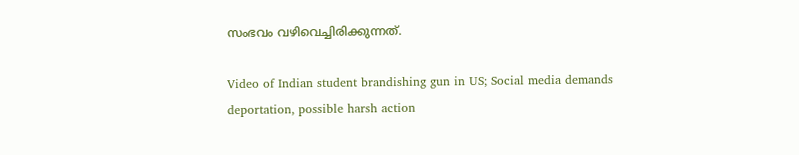സംഭവം വഴിവെച്ചിരിക്കുന്നത്.

Video of Indian student brandishing gun in US; Social media demands deportation, possible harsh action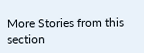More Stories from this section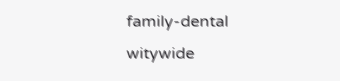family-dental
witywide